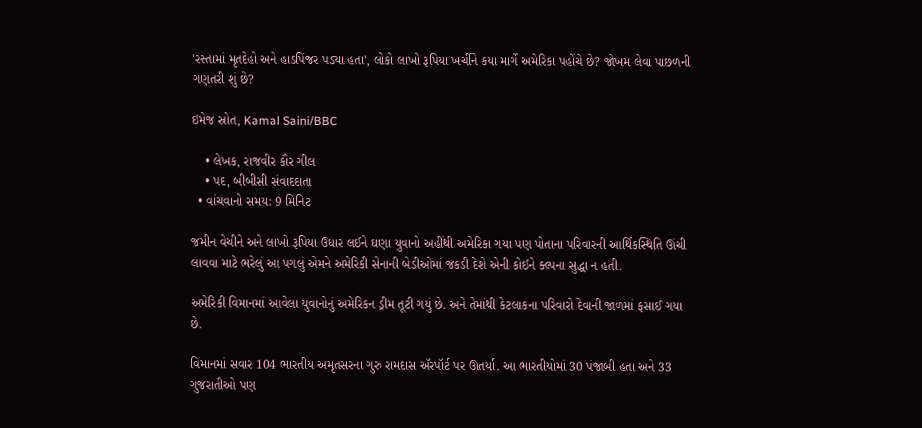'રસ્તામાં મૃતદેહો અને હાડપિંજર પડ્યા હતા', લોકો લાખો રૂપિયા ખર્ચીને કયા માર્ગે અમેરિકા પહોંચે છે? જોખમ લેવા પાછળની ગણતરી શું છે?

ઇમેજ સ્રોત, Kamal Saini/BBC

    • લેખક, રાજવીર કૌર ગીલ
    • પદ, બીબીસી સંવાદદાતા
  • વાંચવાનો સમય: 9 મિનિટ

જમીન વેચીને અને લાખો રૂપિયા ઉધાર લઈને ઘણા યુવાનો અહીંથી અમેરિકા ગયા પણ પોતાના પરિવારની આર્થિકસ્થિતિ ઊંચી લાવવા માટે ભરેલું આ પગલું એમને અમેરિકી સેનાની બેડીઓમાં જકડી દેશે એની કોઈને ક્લ્પના સુદ્ધા ન હતી.

અમેરિકી વિમાનમાં આવેલા યુવાનોનું અમેરિકન ડ્રીમ તૂટી ગયું છે. અને તેમાંથી કેટલાકના પરિવારો દેવાની જાળમાં ફસાઈ ગયા છે.

વિમાનમાં સવાર 104 ભારતીય અમૃતસરના ગુરુ રામદાસ ઍરપૉર્ટ પર ઊતર્યા. આ ભારતીયોમાં 30 પંજાબી હતા અને 33 ગુજરાતીઓ પણ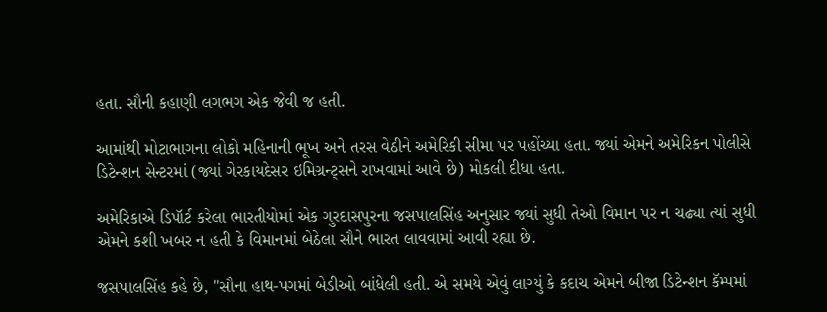હતા. સૌની કહાણી લગભગ એક જેવી જ હતી.

આમાંથી મોટાભાગના લોકો મહિનાની ભૂખ અને તરસ વેઠીને અમેરિકી સીમા પર પહોંચ્યા હતા. જ્યાં એમને અમેરિકન પોલીસે ડિટેન્શન સેન્ટરમાં (જ્યાં ગેરકાયદેસર ઇમિગ્રન્ટ્સને રાખવામાં આવે છે) મોકલી દીધા હતા.

અમેરિકાએ ડિપૉર્ટ કરેલા ભારતીયોમાં એક ગુરદાસપુરના જસપાલસિંહ અનુસાર જ્યાં સુધી તેઓ વિમાન પર ન ચઢ્યા ત્યાં સુધી એમને કશી ખબર ન હતી કે વિમાનમાં બેઠેલા સૌને ભારત લાવવામાં આવી રહ્યા છે.

જસપાલસિંહ કહે છે, "સૌના હાથ-પગમાં બેડીઓ બાંધેલી હતી. એ સમયે એવું લાગ્યું કે કદાચ એમને બીજા ડિટેન્શન કૅમ્પમાં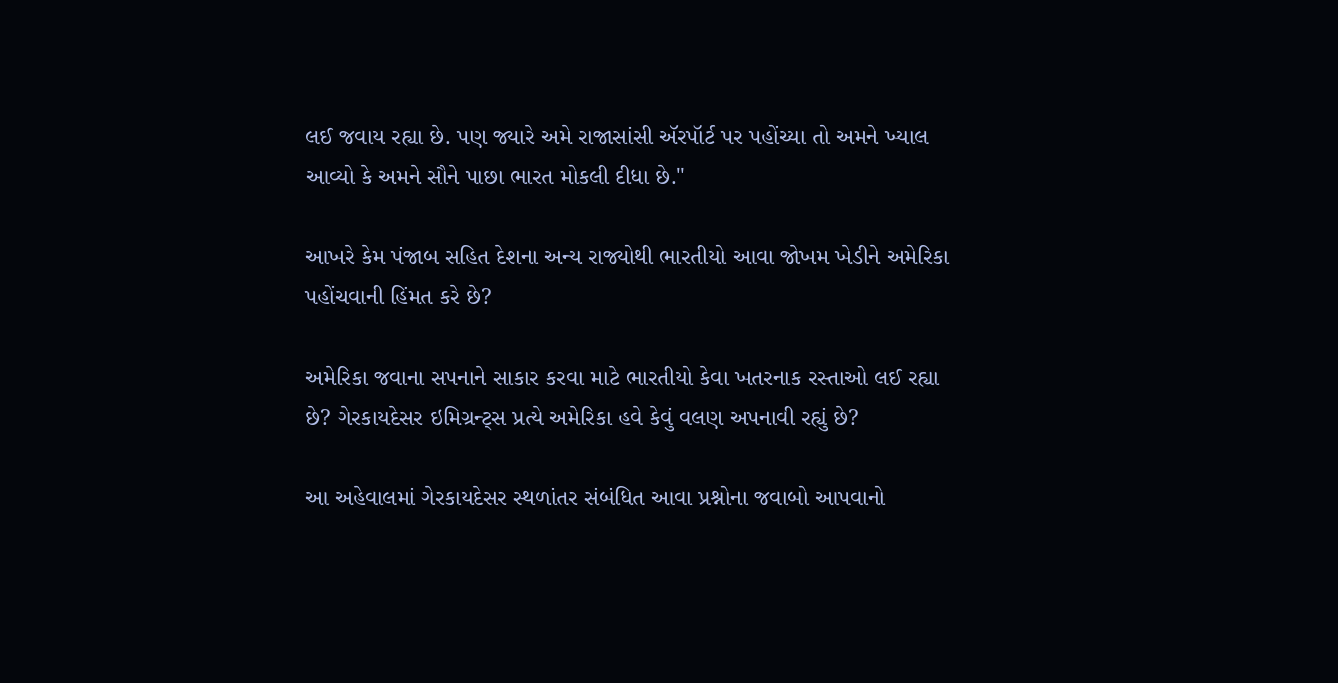લઈ જવાય રહ્યા છે. પણ જ્યારે અમે રાજાસાંસી ઍરપૉર્ટ પર પહોંચ્યા તો અમને ખ્યાલ આવ્યો કે અમને સૌને પાછા ભારત મોકલી દીધા છે."

આખરે કેમ પંજાબ સહિત દેશના અન્ય રાજ્યોથી ભારતીયો આવા જોખમ ખેડીને અમેરિકા પહોંચવાની હિંમત કરે છે?

અમેરિકા જવાના સપનાને સાકાર કરવા માટે ભારતીયો કેવા ખતરનાક રસ્તાઓ લઈ રહ્યા છે? ગેરકાયદેસર ઇમિગ્રન્ટ્સ પ્રત્યે અમેરિકા હવે કેવું વલણ અપનાવી રહ્યું છે?

આ અહેવાલમાં ગેરકાયદેસર સ્થળાંતર સંબંધિત આવા પ્રશ્નોના જવાબો આપવાનો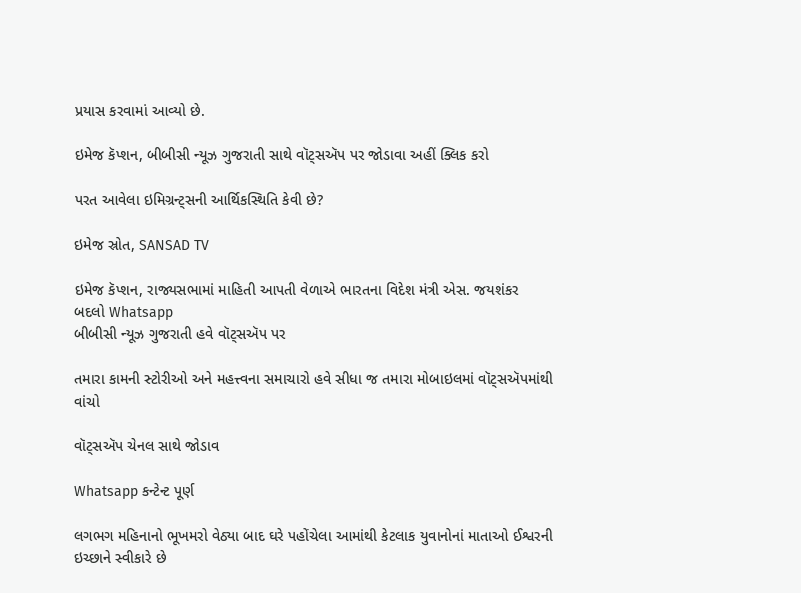પ્રયાસ કરવામાં આવ્યો છે.

ઇમેજ કૅપ્શન, બીબીસી ન્યૂઝ ગુજરાતી સાથે વૉટ્સઍપ પર જોડાવા અહીં ક્લિક કરો

પરત આવેલા ઇમિગ્રન્ટ્સની આર્થિકસ્થિતિ કેવી છે?

ઇમેજ સ્રોત, SANSAD TV

ઇમેજ કૅપ્શન, રાજ્યસભામાં માહિતી આપતી વેળાએ ભારતના વિદેશ મંત્રી એસ. જયશંકર
બદલો Whatsapp
બીબીસી ન્યૂઝ ગુજરાતી હવે વૉટ્સઍપ પર

તમારા કામની સ્ટોરીઓ અને મહત્ત્વના સમાચારો હવે સીધા જ તમારા મોબાઇલમાં વૉટ્સઍપમાંથી વાંચો

વૉટ્સઍપ ચેનલ સાથે જોડાવ

Whatsapp કન્ટેન્ટ પૂર્ણ

લગભગ મહિનાનો ભૂખમરો વેઠ્યા બાદ ઘરે પહોંચેલા આમાંથી કેટલાક યુવાનોનાં માતાઓ ઈશ્વરની ઇચ્છાને સ્વીકારે છે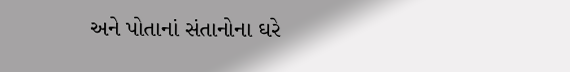અને પોતાનાં સંતાનોના ઘરે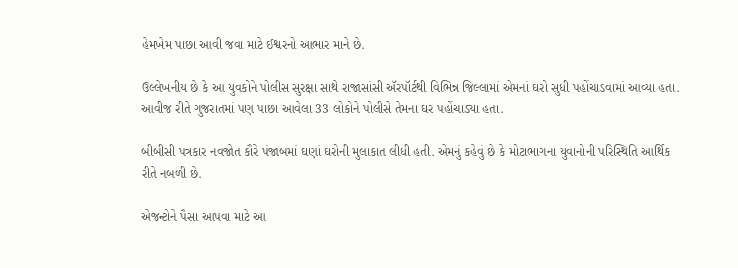હેમખેમ પાછા આવી જવા માટે ઈશ્વરનો આભાર માને છે.

ઉલ્લેખનીય છે કે આ યુવકોને પોલીસ સુરક્ષા સાથે રાજાસાંસી ઍરપૉર્ટથી વિભિન્ન જિલ્લામાં એમનાં ઘરો સુધી પહોંચાડવામાં આવ્યા હતા. આવીજ રીતે ગુજરાતમાં પણ પાછા આવેલા 33 લોકોને પોલીસે તેમના ઘર પહોંચાડ્યા હતા.

બીબીસી પત્રકાર નવજોત કૌરે પંજાબમાં ઘણાં ઘરોની મુલાકાત લીધી હતી. એમનું કહેવું છે કે મોટાભાગના યુવાનોની પરિસ્થિતિ આર્થિક રીતે નબળી છે.

એજન્ટોને પૈસા આપવા માટે આ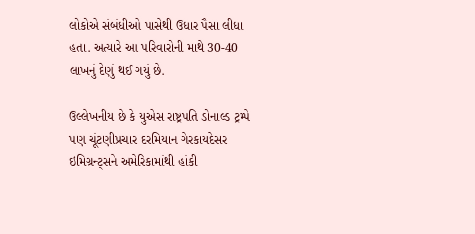લોકોએ સંબંધીઓ પાસેથી ઉધાર પૈસા લીધા હતા. અત્યારે આ પરિવારોની માથે 30-40 લાખનું દેણું થઈ ગયું છે.

ઉલ્લેખનીય છે કે યુએસ રાષ્ટ્રપતિ ડોનાલ્ડ ટ્રમ્પે પણ ચૂંટણીપ્રચાર દરમિયાન ગેરકાયદેસર ઇમિગ્રન્ટ્સને અમેરિકામાંથી હાંકી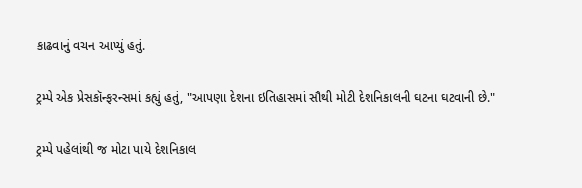કાઢવાનું વચન આપ્યું હતું.

ટ્રમ્પે એક પ્રેસકૉન્ફરન્સમાં કહ્યું હતું, "આપણા દેશના ઇતિહાસમાં સૌથી મોટી દેશનિકાલની ઘટના ઘટવાની છે."

ટ્રમ્પે પહેલાંથી જ મોટા પાયે દેશનિકાલ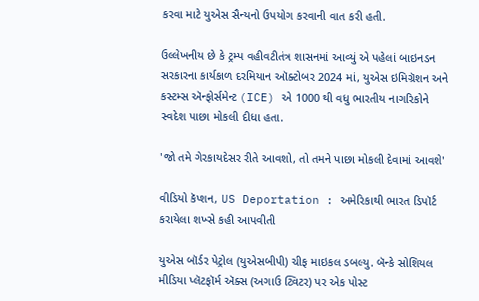કરવા માટે યુએસ સૈન્યનો ઉપયોગ કરવાની વાત કરી હતી.

ઉલ્લેખનીય છે કે ટ્રમ્પ વહીવટીતંત્ર શાસનમાં આવ્યું એ પહેલાં બાઇનડન સરકારના કાર્યકાળ દરમિયાન ઑક્ટોબર 2024 માં, યુએસ ઇમિગ્રૅશન અને કસ્ટમ્સ ઍન્ફોર્સમેન્ટ (ICE) એ 1000 થી વધુ ભારતીય નાગરિકોને સ્વદેશ પાછા મોકલી દીધા હતા.

'જો તમે ગેરકાયદેસર રીતે આવશો, તો તમને પાછા મોકલી દેવામાં આવશે'

વીડિયો કૅપ્શન, US Deportation : અમેરિકાથી ભારત ડિપૉર્ટ કરાયેલા શખ્સે કહી આપવીતી

યુએસ બૉર્ડર પેટ્રોલ (યુએસબીપી) ચીફ માઇકલ ડબલ્યુ. બૅન્કે સોશિયલ મીડિયા પ્લૅટફૉર્મ ઍક્સ (અગાઉ ટ્વિટર) પર એક પોસ્ટ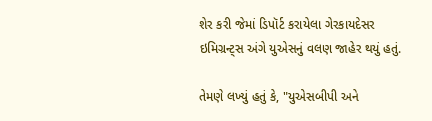શેર કરી જેમાં ડિપૉર્ટ કરાયેલા ગેરકાયદેસર ઇમિગ્રન્ટ્સ અંગે યુએસનું વલણ જાહેર થયું હતું.

તેમણે લખ્યું હતું કે, "યુએસબીપી અને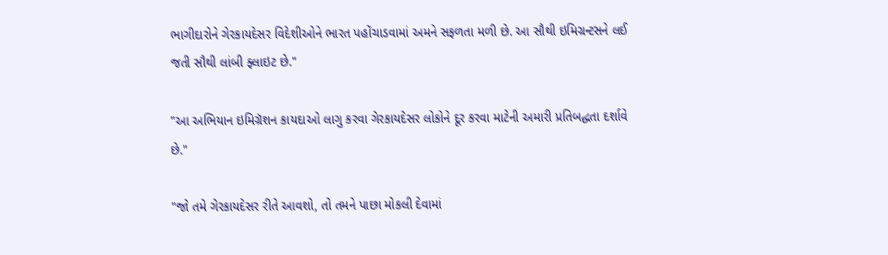ભાગીદારોને ગેરકાયદેસર વિદેશીઓને ભારત પહોંચાડવામાં અમને સફળતા મળી છે. આ સૌથી ઇમિગ્રન્ટસને લઈ જતી સૌથી લાંબી ફ્લાઇટ છે."

"આ અભિયાન ઇમિગ્રૅશન કાયદાઓ લાગુ કરવા ગેરકાયદેસર લોકોને દૂર કરવા માટેની અમારી પ્રતિબદ્ધતા દર્શાવે છે."

"જો તમે ગેરકાયદેસર રીતે આવશો, તો તમને પાછા મોકલી દેવામાં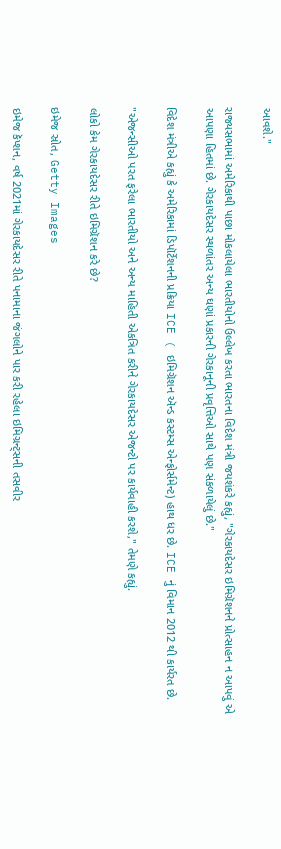આવશે."

રાજ્યસભામાં અમેરિકાથી પાછા મોકલાયેલા ભારતીયોનો ઉલ્લેખ કરતા ભારતના વિદેશ મંત્રી જયશંકરે કહ્યું, "ગેરકાયદેસર ઇમિગ્રૅશનને પ્રોત્સાહન ન આપવું એ આપણા હિતમાં છે. ગેરકાયદેસર સ્થળાંતર અન્ય ઘણાં પ્રકારની ગેરકાનૂની પ્રવૃત્તિઓ સાથે પણ સંકળાયેલું છે."

વિદેશ મંત્રીએ કહ્યું કે અમેરિકામાં ડિપૉર્ટેશનની પ્રક્રિયા ICE ( ઇમિગ્રૅશન ઍન્ડ કસ્ટમ્સ એન્ફોર્સમેન્ટ) હાથ ધર છે. ICE નું વિમાન 2012 થી કાર્યરત છે.

"એજન્સીઓ પરત ફરેલા ભારતીયો અને અન્ય માહિતી એકત્રિત કરીને ગેરકાયદેસર એજન્ટો પર કાર્યવાહી કરશે," તેમણે કહ્યું.

લોકો કેમ ગેરકાયદેસર રીતે ઇમિગ્રૅશન કરે છે?

ઇમેજ સ્રોત, Getty Images

ઇમેજ કૅપ્શન, વર્ષ 2021માં ગેરકાયદેસર રીતે પનામાના જંગલોને પાર કરી રહેલા ઇમિગ્રન્ટ્સની તસવીર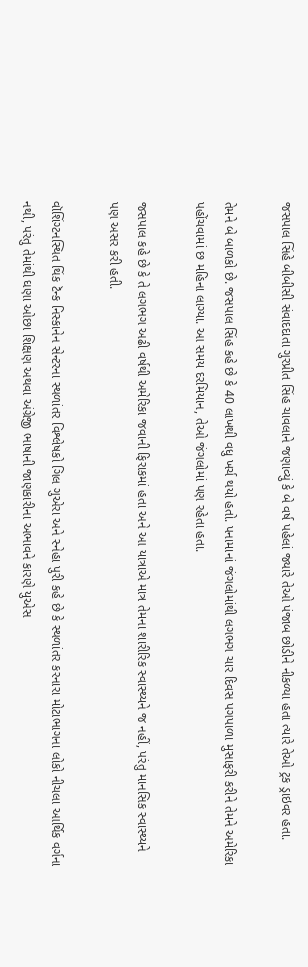જસપાલ સિંહે બીબીસી સંવાદદાતા ગુરપ્રીત સિંહ ચાવલાને જણાવ્યું કે બે વર્ષ પહેલાં જ્યારે તેઓ પંજાબ છોડીને નીકળ્યા હતા ત્યારે તેઓ ટ્રક ડ્રાઇવર હતા.

તેમને બે બાળકો છે. જસપાલ સિંહ કહે છે કે 40 લાખથી વધુ ખર્ચ થયો હતો. પનામાનાં જંગલોમાંથી લગભગ ચાર દિવસ પગપાળા મુસાફરી કરીને તેમને અમેરિકા પહોંચવામાં છ મહિના લાગ્યા. આ સમય દરમિયાન, તેઓ જંગલોમાં પણ રહેતા હતા.

જસપાલ કહે છે કે તે લગભગ અઢી વર્ષથી અમેરિકા જવાની ફિરાકમાં હતા અને આ યાત્રાએ માત્ર તેમના શારીરિક સ્વાસ્થ્યને જ નહીં, પરંતુ માનસિક સ્વાસ્થ્યને પણ અસર કરી હતી.

વૉશિંગ્ટનસ્થિત થિંક ટૅન્ક નિસ્કાનેન સેન્ટરના સ્થળાંતર વિશ્લેષકો ગિલ ગુએરા અને સ્નેહા પુરી કહે છે કે સ્થળાંતર કરનારા મોટાભાગના લોકો નીચલા આર્થિક વર્ગના નથી, પરંતુ તેમાંથી ઘણા ઓછા શિક્ષણ અથવા અંગ્રેજી ભાષાની જાણકારીના અભાવને કારણે યુએસ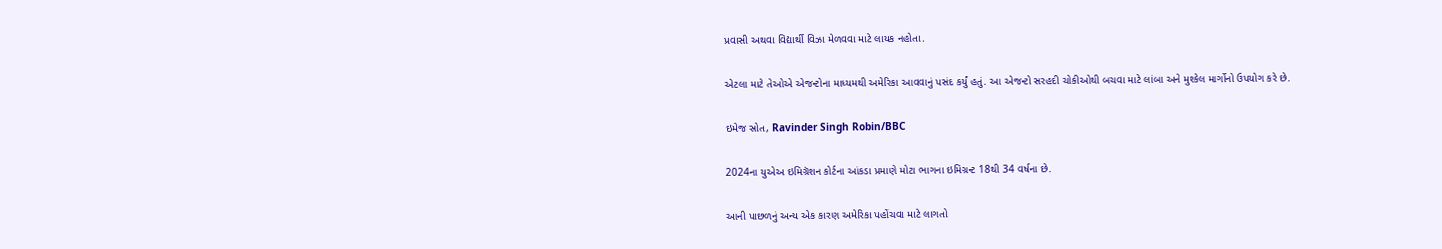પ્રવાસી અથવા વિદ્યાર્થી વિઝા મેળવવા માટે લાયક નહોતા.

એટલા માટે તેઓએ એજન્ટોના માધ્યમથી અમેરિકા આવવાનું પસંદ કર્યું હતું. આ એજન્ટો સરહદી ચોકીઓથી બચવા માટે લાંબા અને મુશ્કેલ માર્ગોનો ઉપયોગ કરે છે.

ઇમેજ સ્રોત, Ravinder Singh Robin/BBC

2024ના યુએઅ ઇમિગ્રૅશન કોર્ટના આંકડા પ્રમાણે મોટા ભાગના ઇમિગ્રન્ટ 18થી 34 વર્ષના છે.

આની પાછળનું અન્ય એક કારણ અમેરિકા પહોંચવા માટે લાગતો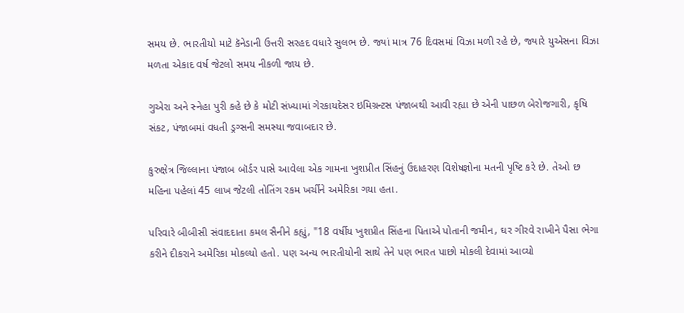સમય છે. ભારતીયો માટે કૅનેડાની ઉત્તરી સરહદ વધારે સુલભ છે. જ્યાં માત્ર 76 દિવસમાં વિઝા મળી રહે છે, જ્યારે યુએસના વિઝા મળતા એકાદ વર્ષ જેટલો સમય નીકળી જાય છે.

ગુએરા અને સ્નેહા પુરી કહે છે કે મોટી સંખ્યામાં ગેરકાયદેસર ઇમિગ્રન્ટસ પંજાબથી આવી રહ્યા છે એની પાછળ બેરોજગારી, કૃષિ સંકટ, પંજાબમાં વધતી ડ્રગ્સની સમસ્યા જવાબદાર છે.

કુરુક્ષેત્ર જિલ્લાના પંજાબ બૉર્ડર પાસે આવેલા એક ગામના ખુશપ્રીત સિંહનું ઉદાહરણ વિશેષજ્ઞોના મતની પૃષ્ટિ કરે છે. તેઓ છ મહિના પહેલાં 45 લાખ જેટલી તોતિંગ રકમ ખર્ચીને અમેરિકા ગયા હતા.

પરિવારે બીબીસી સંવાદદાતા કમલ સૈનીને કહ્યું, "18 વર્ષીય ખુશપ્રીત સિંહના પિતાએ પોતાની જમીન, ઘર ગીરવે રાખીને પૈસા ભેગા કરીને દીકરાને અમેરિકા મોકલ્યો હતો. પણ અન્ય ભારતીયોની સાથે તેને પણ ભારત પાછો મોકલી દેવામાં આવ્યો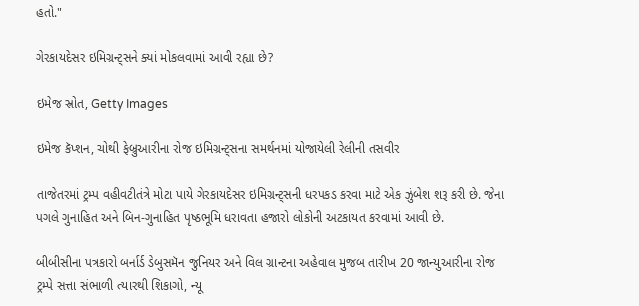હતો."

ગેરકાયદેસર ઇમિગ્રન્ટ્સને ક્યાં મોકલવામાં આવી રહ્યા છે?

ઇમેજ સ્રોત, Getty Images

ઇમેજ કૅપ્શન, ચોથી ફેબ્રુઆરીના રોજ ઇમિગ્રન્ટ્સના સમર્થનમાં યોજાયેલી રેલીની તસવીર

તાજેતરમાં ટ્રમ્પ વહીવટીતંત્રે મોટા પાયે ગેરકાયદેસર ઇમિગ્રન્ટ્સની ધરપકડ કરવા માટે એક ઝુંબેશ શરૂ કરી છે. જેના પગલે ગુનાહિત અને બિન-ગુનાહિત પૃષ્ઠભૂમિ ધરાવતા હજારો લોકોની અટકાયત કરવામાં આવી છે.

બીબીસીના પત્રકારો બર્નાર્ડ ડેબુસમૅન જુનિયર અને વિલ ગ્રાન્ટના અહેવાલ મુજબ તારીખ 20 જાન્યુઆરીના રોજ ટ્રમ્પે સત્તા સંભાળી ત્યારથી શિકાગો, ન્યૂ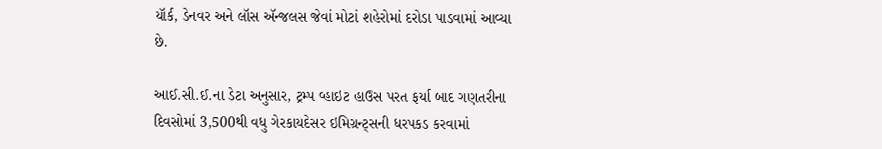યૉર્ક, ડેનવર અને લૉસ ઍન્જલસ જેવાં મોટાં શહેરોમાં દરોડા પાડવામાં આવ્યા છે.

આઈ.સી.ઈ.ના ડેટા અનુસાર, ટ્રમ્પ વ્હાઇટ હાઉસ પરત ફર્યા બાદ ગણતરીના દિવસોમાં 3,500થી વધુ ગેરકાયદેસર ઇમિગ્રન્ટ્સની ધરપકડ કરવામાં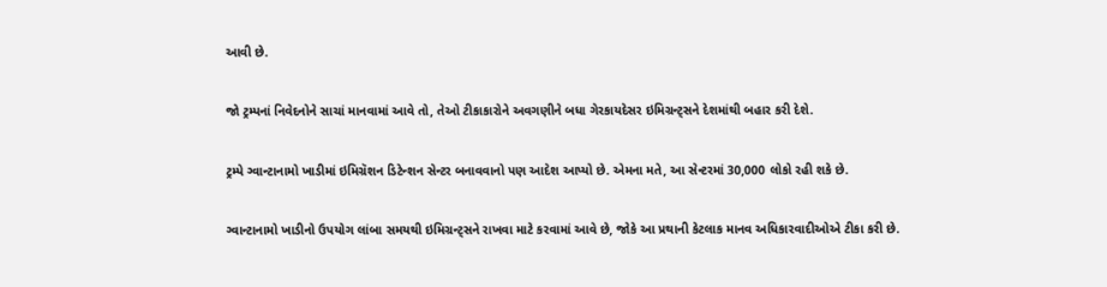આવી છે.

જો ટ્રમ્પનાં નિવેદનોને સાચાં માનવામાં આવે તો, તેઓ ટીકાકારોને અવગણીને બધા ગેરકાયદેસર ઇમિગ્રન્ટ્સને દેશમાંથી બહાર કરી દેશે.

ટ્રમ્પે ગ્વાન્ટાનામો ખાડીમાં ઇમિગ્રૅશન ડિટેન્શન સેન્ટર બનાવવાનો પણ આદેશ આપ્યો છે. એમના મતે, આ સેન્ટરમાં 30,000 લોકો રહી શકે છે.

ગ્વાન્ટાનામો ખાડીનો ઉપયોગ લાંબા સમયથી ઇમિગ્રન્ટ્સને રાખવા માટે કરવામાં આવે છે, જોકે આ પ્રથાની કેટલાક માનવ અધિકારવાદીઓએ ટીકા કરી છે.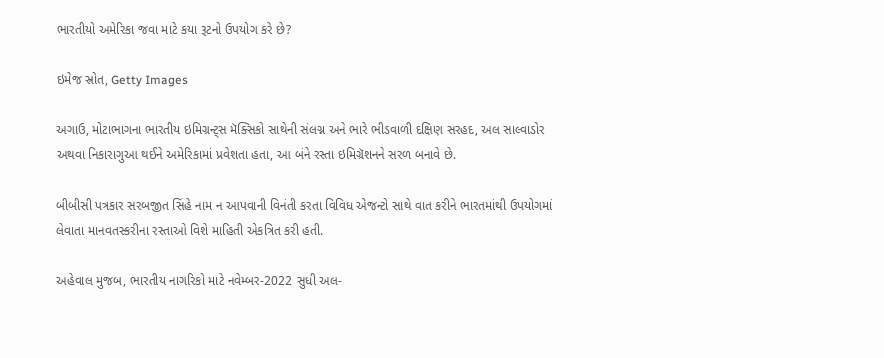ભારતીયો અમેરિકા જવા માટે કયા રૂટનો ઉપયોગ કરે છે?

ઇમેજ સ્રોત, Getty Images

અગાઉ, મોટાભાગના ભારતીય ઇમિગ્રન્ટ્સ મૅક્સિકો સાથેની સંલગ્ન અને ભારે ભીડવાળી દક્ષિણ સરહદ, અલ સાલ્વાડોર અથવા નિકારાગુઆ થઈને અમેરિકામાં પ્રવેશતા હતા, આ બંને રસ્તા ઇમિગ્રૅશનને સરળ બનાવે છે.

બીબીસી પત્રકાર સરબજીત સિંહે નામ ન આપવાની વિનંતી કરતા વિવિધ એજન્ટો સાથે વાત કરીને ભારતમાંથી ઉપયોગમાં લેવાતા માનવતસ્કરીના રસ્તાઓ વિશે માહિતી એકત્રિત કરી હતી.

અહેવાલ મુજબ, ભારતીય નાગરિકો માટે નવેમ્બર-2022 સુધી અલ-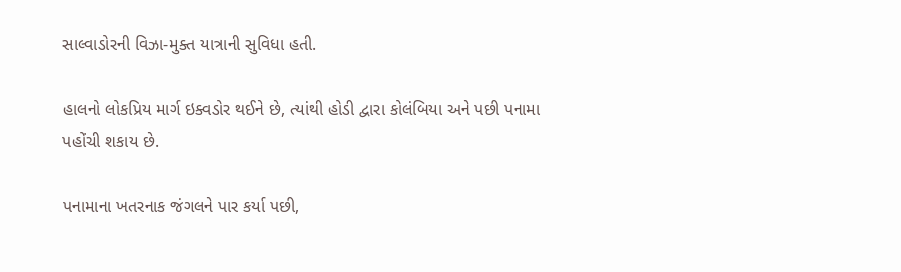સાલ્વાડોરની વિઝા-મુક્ત યાત્રાની સુવિધા હતી.

હાલનો લોકપ્રિય માર્ગ ઇક્વડોર થઈને છે, ત્યાંથી હોડી દ્વારા કોલંબિયા અને પછી પનામા પહોંચી શકાય છે.

પનામાના ખતરનાક જંગલને પાર કર્યા પછી,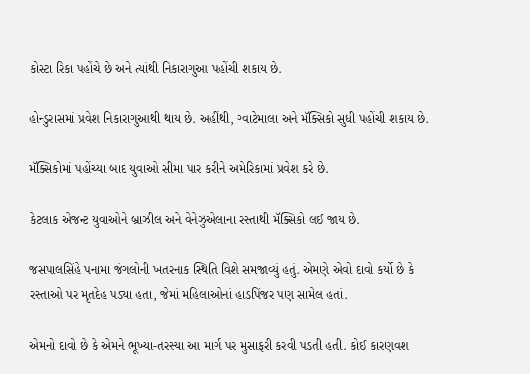કોસ્ટા રિકા પહોંચે છે અને ત્યાંથી નિકારાગુઆ પહોંચી શકાય છે.

હોન્ડુરાસમાં પ્રવેશ નિકારાગુઆથી થાય છે. અહીંથી, ગ્વાટેમાલા અને મૅક્સિકો સુધી પહોંચી શકાય છે.

મૅક્સિકોમાં પહોંચ્યા બાદ યુવાઓ સીમા પાર કરીને અમેરિકામાં પ્રવેશ કરે છે.

કેટલાક એજન્ટ યુવાઓને બ્રાઝીલ અને વેનેઝુએલાના રસ્તાથી મૅક્સિકો લઈ જાય છે.

જસપાલસિંહે પનામા જંગલોની ખતરનાક સ્થિતિ વિશે સમજાવ્યું હતું. એમણે એવો દાવો કર્યો છે કે રસ્તાઓ પર મૃતદેહ પડ્યા હતા, જેમાં મહિલાઓનાં હાડપિંજર પણ સામેલ હતાં.

એમનો દાવો છે કે એમને ભૂખ્યા-તરસ્યા આ માર્ગ પર મુસાફરી કરવી પડતી હતી. કોઈ કારણવશ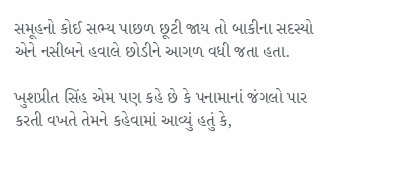સમૂહનો કોઈ સભ્ય પાછળ છૂટી જાય તો બાકીના સદસ્યો એને નસીબને હવાલે છોડીને આગળ વધી જતા હતા.

ખુશપ્રીત સિંહ એમ પણ કહે છે કે પનામાનાં જંગલો પાર કરતી વખતે તેમને કહેવામાં આવ્યું હતું કે,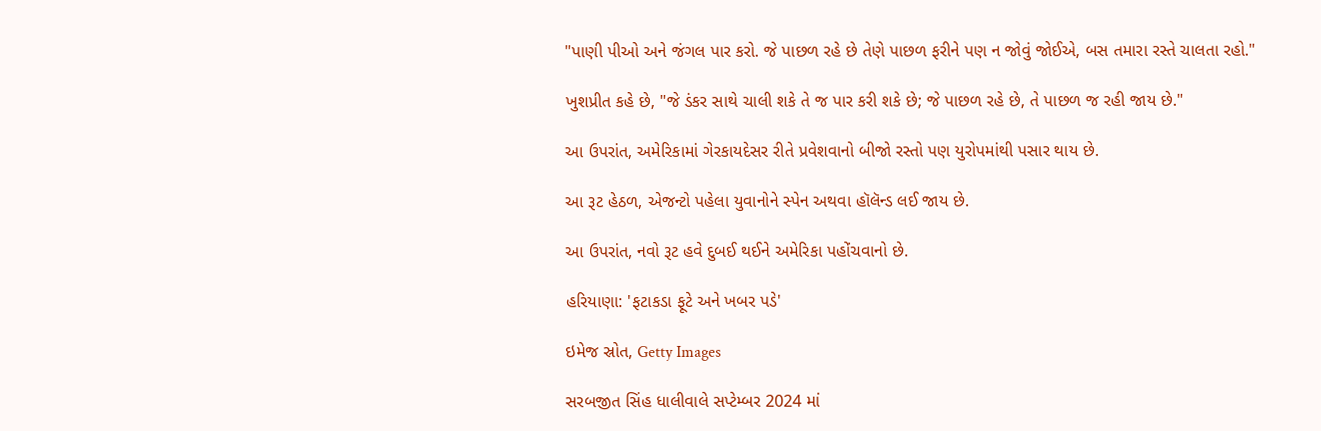"પાણી પીઓ અને જંગલ પાર કરો. જે પાછળ રહે છે તેણે પાછળ ફરીને પણ ન જોવું જોઈએ, બસ તમારા રસ્તે ચાલતા રહો."

ખુશપ્રીત કહે છે, "જે ડંકર સાથે ચાલી શકે તે જ પાર કરી શકે છે; જે પાછળ રહે છે, તે પાછળ જ રહી જાય છે."

આ ઉપરાંત, અમેરિકામાં ગેરકાયદેસર રીતે પ્રવેશવાનો બીજો રસ્તો પણ યુરોપમાંથી પસાર થાય છે.

આ રૂટ હેઠળ, એજન્ટો પહેલા યુવાનોને સ્પેન અથવા હૉલૅન્ડ લઈ જાય છે.

આ ઉપરાંત, નવો રૂટ હવે દુબઈ થઈને અમેરિકા પહોંચવાનો છે.

હરિયાણા: 'ફટાકડા ફૂટે અને ખબર પડે'

ઇમેજ સ્રોત, Getty Images

સરબજીત સિંહ ધાલીવાલે સપ્ટેમ્બર 2024 માં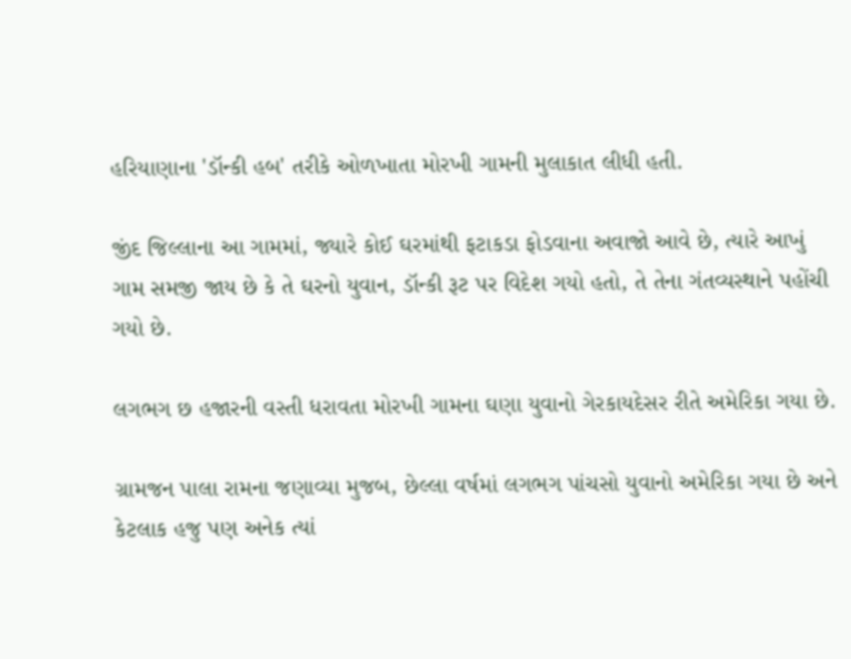હરિયાણાના 'ડૉન્કી હબ' તરીકે ઓળખાતા મોરખી ગામની મુલાકાત લીધી હતી.

જીંદ જિલ્લાના આ ગામમાં, જ્યારે કોઈ ઘરમાંથી ફટાકડા ફોડવાના અવાજો આવે છે, ત્યારે આખું ગામ સમજી જાય છે કે તે ઘરનો યુવાન, ડૉન્કી રૂટ પર વિદેશ ગયો હતો, તે તેના ગંતવ્યસ્થાને પહોંચી ગયો છે.

લગભગ છ હજારની વસ્તી ધરાવતા મોરખી ગામના ઘણા યુવાનો ગેરકાયદેસર રીતે અમેરિકા ગયા છે.

ગ્રામજન પાલા રામના જણાવ્યા મુજબ, છેલ્લા વર્ષમાં લગભગ પાંચસો યુવાનો અમેરિકા ગયા છે અને કેટલાક હજુ પણ અનેક ત્યાં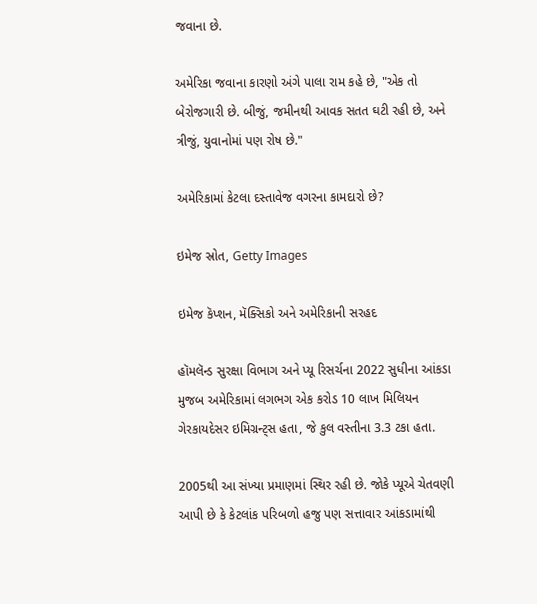જવાના છે.

અમેરિકા જવાના કારણો અંગે પાલા રામ કહે છે, "એક તો બેરોજગારી છે. બીજું, જમીનથી આવક સતત ઘટી રહી છે, અને ત્રીજું, યુવાનોમાં પણ રોષ છે."

અમેરિકામાં કેટલા દસ્તાવેજ વગરના કામદારો છે?

ઇમેજ સ્રોત, Getty Images

ઇમેજ કૅપ્શન, મૅક્સિકો અને અમેરિકાની સરહદ

હૉમલૅન્ડ સુરક્ષા વિભાગ અને પ્યૂ રિસર્ચના 2022 સુધીના આંકડા મુજબ અમેરિકામાં લગભગ એક કરોડ 10 લાખ મિલિયન ગેરકાયદેસર ઇમિગ્રન્ટ્સ હતા, જે કુલ વસ્તીના 3.3 ટકા હતા.

2005થી આ સંખ્યા પ્રમાણમાં સ્થિર રહી છે. જોકે પ્યૂએ ચેતવણી આપી છે કે કેટલાંક પરિબળો હજુ પણ સત્તાવાર આંકડામાંથી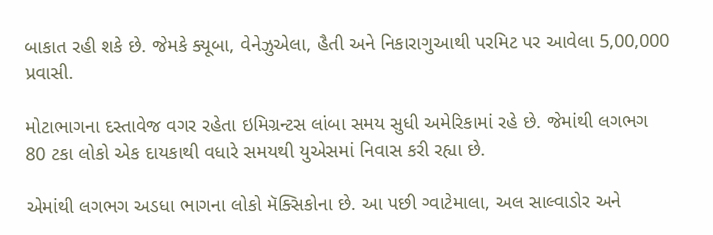બાકાત રહી શકે છે. જેમકે ક્યૂબા, વેનેઝુએલા, હૈતી અને નિકારાગુઆથી પરમિટ પર આવેલા 5,00,000 પ્રવાસી.

મોટાભાગના દસ્તાવેજ વગર રહેતા ઇમિગ્રન્ટસ લાંબા સમય સુધી અમેરિકામાં રહે છે. જેમાંથી લગભગ 80 ટકા લોકો એક દાયકાથી વધારે સમયથી યુએસમાં નિવાસ કરી રહ્યા છે.

એમાંથી લગભગ અડધા ભાગના લોકો મૅક્સિકોના છે. આ પછી ગ્વાટેમાલા, અલ સાલ્વાડોર અને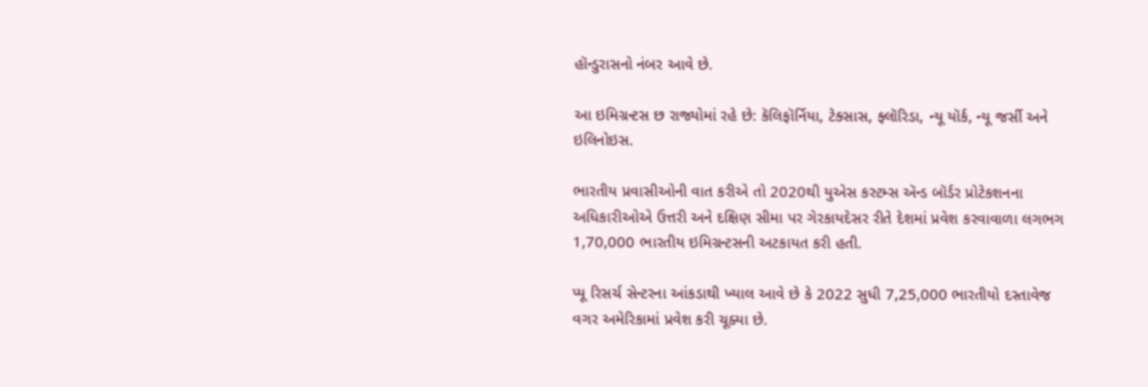હૉન્ડુરાસનો નંબર આવે છે.

આ ઇમિગ્રન્ટસ છ રાજ્યોમાં રહે છે: કૅલિફૉર્નિયા, ટેક્સાસ, ફ્લૉરિડા, ન્યૂ યૉર્ક, ન્યૂ જર્સી અને ઇલિનોઇસ.

ભારતીય પ્રવાસીઓની વાત કરીએ તો 2020થી યુએસ કસ્ટમ્સ ઍન્ડ બૉર્ડર પ્રોટેકશનના અધિકારીઓએ ઉત્તરી અને દક્ષિણ સીમા પર ગેરકાયદેસર રીતે દેશમાં પ્રવેશ કરવાવાળા લગભગ 1,70,000 ભારતીય ઇમિગ્રન્ટસની અટકાયત કરી હતી.

પ્યૂ રિસર્ચ સેન્ટરના આંકડાથી ખ્યાલ આવે છે કે 2022 સુધી 7,25,000 ભારતીયો દસ્તાવેજ વગર અમેરિકામાં પ્રવેશ કરી ચૂક્યા છે.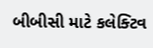બીબીસી માટે કલેક્ટિવ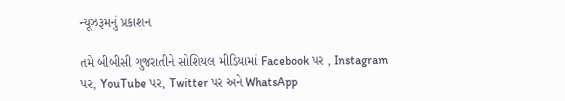ન્યૂઝરૂમનું પ્રકાશન

તમે બીબીસી ગુજરાતીને સોશિયલ મીડિયામાં Facebook પર , Instagram પર, YouTube પર, Twitter પર અને WhatsApp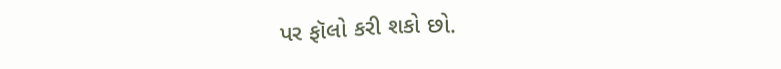પર ફૉલો કરી શકો છો.